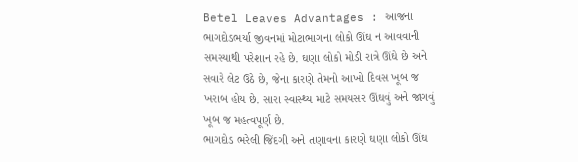Betel Leaves Advantages : આજના ભાગદોડભર્યા જીવનમાં મોટાભાગના લોકો ઊંઘ ન આવવાની સમસ્યાથી પરેશાન રહે છે. ઘણા લોકો મોડી રાત્રે ઊંઘે છે અને સવારે લેટ ઉઠે છે, જેના કારણે તેમનો આખો દિવસ ખૂબ જ ખરાબ હોય છે. સારા સ્વાસ્થ્ય માટે સમયસર ઊંઘવું અને જાગવું ખૂબ જ મહત્વપૂર્ણ છે.
ભાગદોડ ભરેલી જિંદગી અને તણાવના કારણે ઘણા લોકો ઊંઘ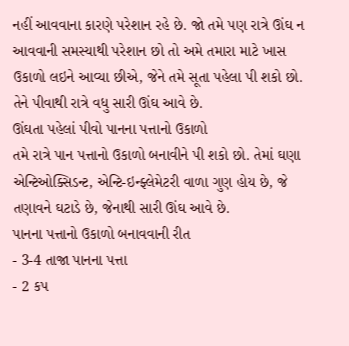નહીં આવવાના કારણે પરેશાન રહે છે. જો તમે પણ રાત્રે ઊંઘ ન આવવાની સમસ્યાથી પરેશાન છો તો અમે તમારા માટે ખાસ ઉકાળો લઇને આવ્યા છીએ, જેને તમે સૂતા પહેલા પી શકો છો. તેને પીવાથી રાત્રે વધુ સારી ઊંઘ આવે છે.
ઊંઘતા પહેલાં પીવો પાનના પત્તાનો ઉકાળો
તમે રાત્રે પાન પત્તાનો ઉકાળો બનાવીને પી શકો છો. તેમાં ઘણા એન્ટિઓક્સિડન્ટ, એન્ટિ-ઇન્ફ્લેમેટરી વાળા ગુણ હોય છે, જે તણાવને ઘટાડે છે, જેનાથી સારી ઊંઘ આવે છે.
પાનના પત્તાનો ઉકાળો બનાવવાની રીત
- 3-4 તાજા પાનના પત્તા
- 2 કપ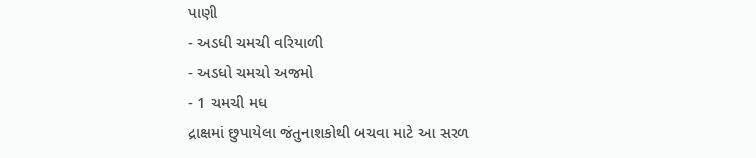પાણી
- અડધી ચમચી વરિયાળી
- અડધો ચમચો અજમો
- 1 ચમચી મધ
દ્રાક્ષમાં છુપાયેલા જંતુનાશકોથી બચવા માટે આ સરળ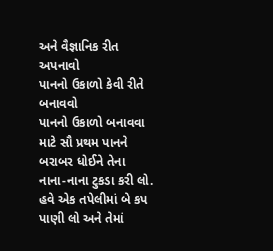અને વૈજ્ઞાનિક રીત અપનાવો
પાનનો ઉકાળો કેવી રીતે બનાવવો
પાનનો ઉકાળો બનાવવા માટે સૌ પ્રથમ પાનને બરાબર ધોઈને તેના નાના-નાના ટુકડા કરી લો. હવે એક તપેલીમાં બે કપ પાણી લો અને તેમાં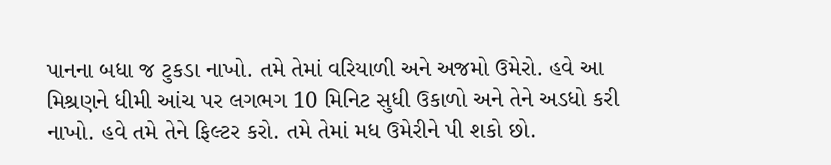પાનના બધા જ ટુકડા નાખો. તમે તેમાં વરિયાળી અને અજમો ઉમેરો. હવે આ મિશ્રણને ધીમી આંચ પર લગભગ 10 મિનિટ સુધી ઉકાળો અને તેને અડધો કરી નાખો. હવે તમે તેને ફિલ્ટર કરો. તમે તેમાં મધ ઉમેરીને પી શકો છો.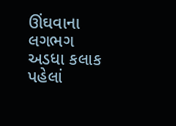ઊંઘવાના લગભગ અડધા કલાક પહેલાં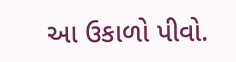આ ઉકાળો પીવો.